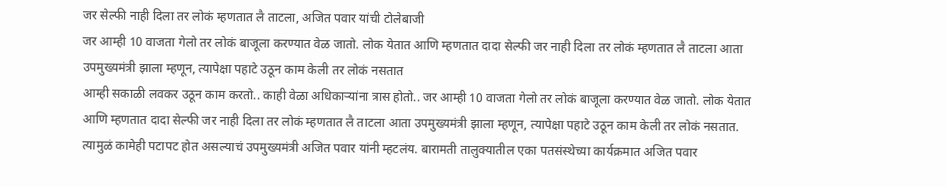जर सेल्फी नाही दिला तर लोकं म्हणतात लै ताटला, अजित पवार यांची टोलेबाजी
जर आम्ही 10 वाजता गेलो तर लोकं बाजूला करण्यात वेळ जातो. लोक येतात आणि म्हणतात दादा सेल्फी जर नाही दिला तर लोकं म्हणतात लै ताटला आता उपमुख्यमंत्री झाला म्हणून, त्यापेक्षा पहाटे उठून काम केली तर लोकं नसतात
आम्ही सकाळी लवकर उठून काम करतो.. काही वेळा अधिकाऱ्यांना त्रास होतो.. जर आम्ही 10 वाजता गेलो तर लोकं बाजूला करण्यात वेळ जातो. लोक येतात आणि म्हणतात दादा सेल्फी जर नाही दिला तर लोकं म्हणतात लै ताटला आता उपमुख्यमंत्री झाला म्हणून, त्यापेक्षा पहाटे उठून काम केली तर लोकं नसतात. त्यामुळं कामेही पटापट होत असल्याचं उपमुख्यमंत्री अजित पवार यांनी म्हटलंय. बारामती तालुक्यातील एका पतसंस्थेच्या कार्यक्रमात अजित पवार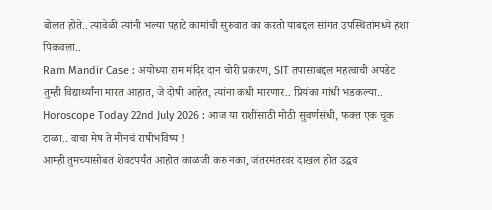बोलत होते.. त्यावेळी त्यांनी भल्या पहाटे कामांची सुरुवात का करतो याबद्दल सांगत उपस्थितांमध्ये हशा पिकवला..
Ram Mandir Case : अयोध्या राम मंदिर दान चोरी प्रकरण, SIT तपासाबद्दल महत्वाची अपडेट
तुम्ही विद्यार्थ्यांना मारत आहात, जे दोषी आहेत, त्यांना कधी मारणार.. प्रियंका गांधी भडकल्या..
Horoscope Today 22nd July 2026 : आज या राशींसाठी मोठी सुवर्णसंधी, फक्त एक चूक टाळा.. वाचा मेष ते मीनचं राषीभविष्य !
आम्ही तुमच्यासोबत शेवटपर्यंत आहोत काळजी करु नका, जंतरमंतरवर दाखल होत उद्धव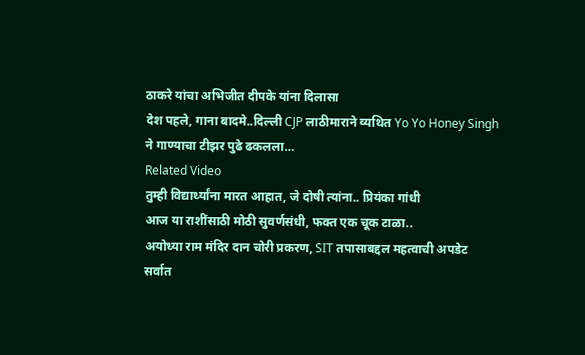ठाकरे यांचा अभिजीत दीपके यांना दिलासा
देश पहले, गाना बादमे..दिल्ली CJP लाठीमाराने व्यथित Yo Yo Honey Singh ने गाण्याचा टीझर पुढे ढकलला…
Related Video
तुम्ही विद्यार्थ्यांना मारत आहात, जे दोषी त्यांना.. प्रियंका गांधी
आज या राशींसाठी मोठी सुवर्णसंधी, फक्त एक चूक टाळा..
अयोध्या राम मंदिर दान चोरी प्रकरण, SIT तपासाबद्दल महत्वाची अपडेट
सर्वात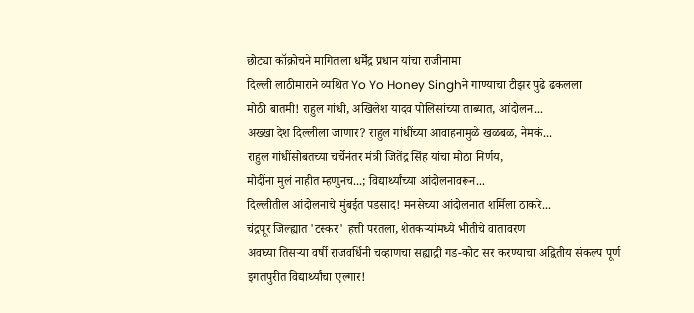छोट्या कॉक्रोचने मागितला धर्मेंद्र प्रधान यांचा राजीनामा
दिल्ली लाठीमाराने व्यथित Yo Yo Honey Singhने गाण्याचा टीझर पुढे ढकलला
मोठी बातमी! राहुल गांधी, अखिलेश यादव पोलिसांच्या ताब्यात, आंदोलन...
अख्खा देश दिल्लीला जाणार? राहुल गांधींच्या आवाहनामुळे खळबळ, नेमकं...
राहुल गांधींसोबतच्या चर्चेनंतर मंत्री जितेंद्र सिंह यांचा मोठा निर्णय,
मोदींना मुलं नाहीत म्हणुनच...; विद्यार्थ्यांच्या आंदोलनावरून...
दिल्लीतील आंदोलनाचे मुंबईत पडसाद! मनसेच्या आंदोलनात शर्मिला ठाकरे...
चंद्रपूर जिल्ह्यात 'टस्कर' हत्ती परतला, शेतकऱ्यांमध्ये भीतीचे वातावरण
अवघ्या तिसऱ्या वर्षी राजवर्धिनी चव्हाणचा सह्याद्री गड-कोट सर करण्याचा अद्वितीय संकल्प पूर्ण
इगतपुरीत विद्यार्थ्यांचा एल्गार!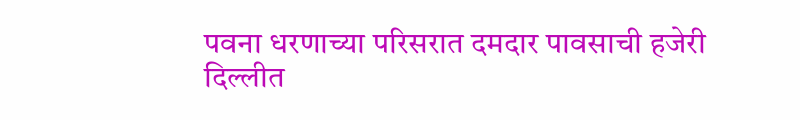पवना धरणाच्या परिसरात दमदार पावसाची हजेरी
दिल्लीत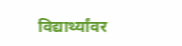विद्यार्थ्यांवर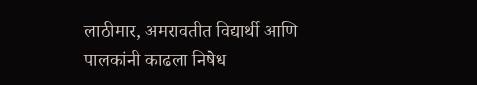लाठीमार, अमरावतीत विद्यार्थी आणि पालकांनी काढला निषेध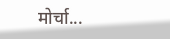मोर्चा...